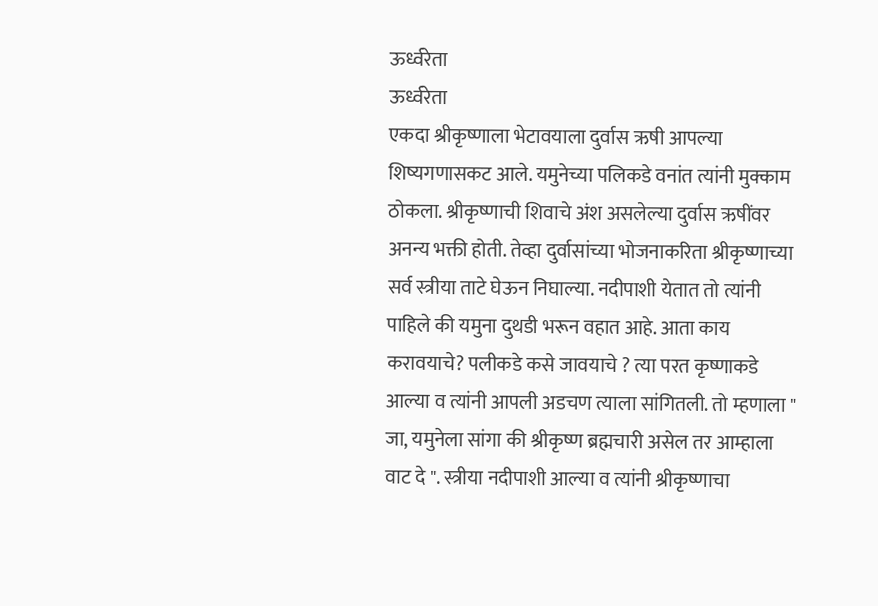ऊर्ध्वरेता
ऊर्ध्वरेता
एकदा श्रीकृष्णाला भेटावयाला दुर्वास ऋषी आपल्या शिष्यगणासकट आले. यमुनेच्या पलिकडे वनांत त्यांनी मुक्काम ठोकला. श्रीकृष्णाची शिवाचे अंश असलेल्या दुर्वास ऋषींवर अनन्य भक्ती होती. तेव्हा दुर्वासांच्या भोजनाकरिता श्रीकृष्णाच्या सर्व स्त्रीया ताटे घेऊन निघाल्या. नदीपाशी येतात तो त्यांनी पाहिले की यमुना दुथडी भरून वहात आहे. आता काय करावयाचे? पलीकडे कसे जावयाचे ? त्या परत कृष्णाकडे आल्या व त्यांनी आपली अडचण त्याला सांगितली. तो म्हणाला " जा, यमुनेला सांगा की श्रीकृष्ण ब्रह्मचारी असेल तर आम्हाला वाट दे ". स्त्रीया नदीपाशी आल्या व त्यांनी श्रीकृष्णाचा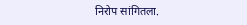निरोप सांगितला.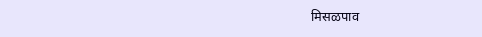मिसळपाव